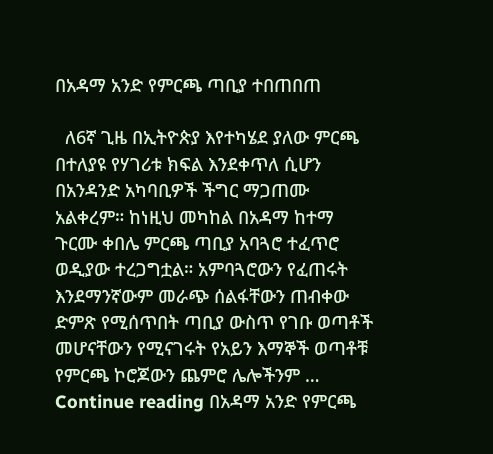በአዳማ አንድ የምርጫ ጣቢያ ተበጠበጠ

  ለ6ኛ ጊዜ በኢትዮጵያ እየተካሄደ ያለው ምርጫ በተለያዩ የሃገሪቱ ክፍል እንደቀጥለ ሲሆን በአንዳንድ አካባቢዎች ችግር ማጋጠሙ አልቀረም። ከነዚህ መካከል በአዳማ ከተማ ጉርሙ ቀበሌ ምርጫ ጣቢያ አባጓሮ ተፈጥሮ ወዲያው ተረጋግቷል። አምባጓሮውን የፈጠሩት እንደማንኛውም መራጭ ሰልፋቸውን ጠብቀው ድምጽ የሚሰጥበት ጣቢያ ውስጥ የገቡ ወጣቶች መሆናቸውን የሚናገሩት የአይን እማኞች ወጣቶቹ የምርጫ ኮሮጆውን ጨምሮ ሌሎችንም … Continue reading በአዳማ አንድ የምርጫ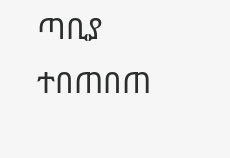ጣቢያ ተበጠበጠ